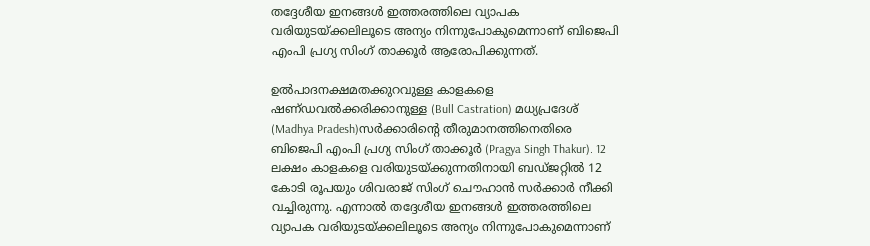തദ്ദേശീയ ഇനങ്ങള്‍ ഇത്തരത്തിലെ വ്യാപക വരിയുടയ്ക്കലിലൂടെ അന്യം നിന്നുപോകുമെന്നാണ് ബിജെപി എംപി പ്രഗ്യ സിംഗ് താക്കൂര്‍ ആരോപിക്കുന്നത്.

ഉല്‍പാദനക്ഷമതക്കുറവുള്ള കാളകളെ ഷണ്‌ഡവല്‍ക്കരിക്കാനുള്ള (Bull Castration) മധ്യപ്രദേശ് (Madhya Pradesh)സര്‍ക്കാരിന്‍റെ തീരുമാനത്തിനെതിരെ ബിജെപി എംപി പ്രഗ്യ സിംഗ് താക്കൂര്‍ (Pragya Singh Thakur). 12 ലക്ഷം കാളകളെ വരിയുടയ്ക്കുന്നതിനായി ബഡ്ജറ്റില്‍ 12 കോടി രൂപയും ശിവരാജ് സിംഗ് ചൌഹാന്‍ സര്‍ക്കാര്‍ നീക്കി വച്ചിരുന്നു. എന്നാല്‍ തദ്ദേശീയ ഇനങ്ങള്‍ ഇത്തരത്തിലെ വ്യാപക വരിയുടയ്ക്കലിലൂടെ അന്യം നിന്നുപോകുമെന്നാണ്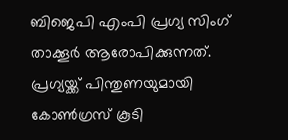ബിജെപി എംപി പ്രഗ്യ സിംഗ് താക്കൂര്‍ ആരോപിക്കുന്നത്. പ്രഗ്യയ്ക്ക് പിന്തുണയുമായി കോണ്‍ഗ്രസ് കൂടി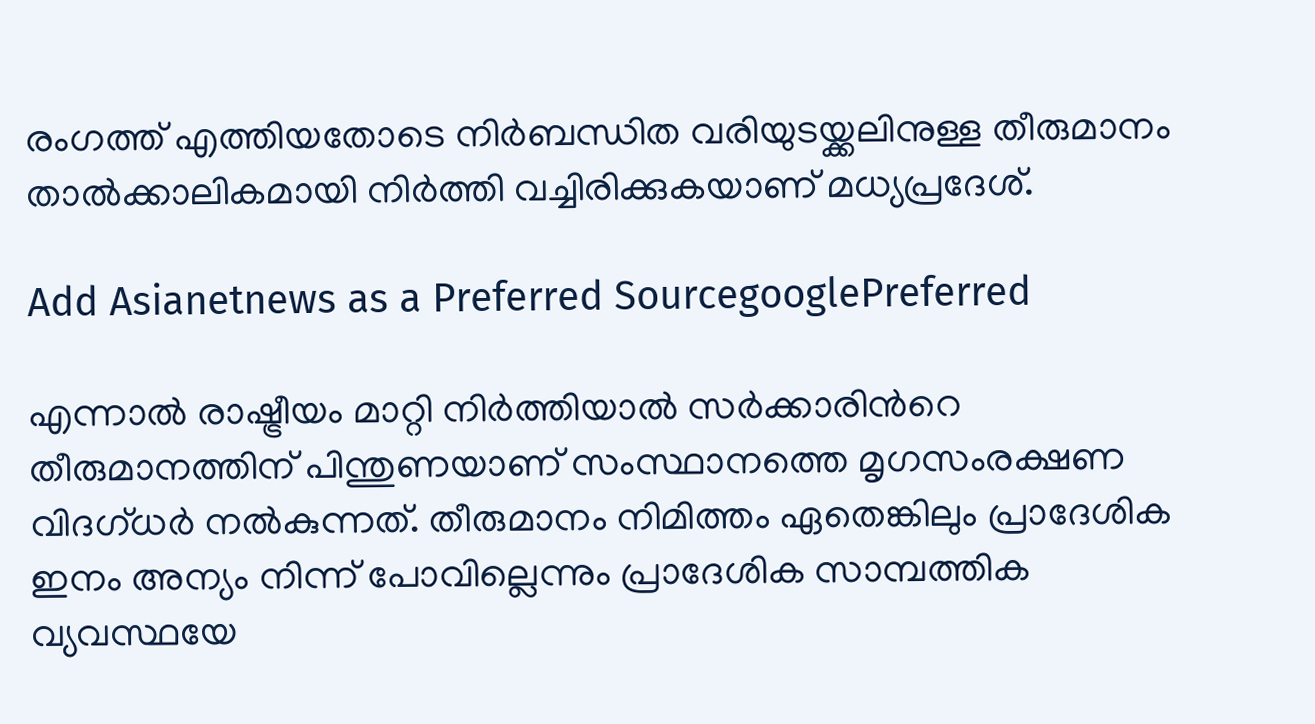രംഗത്ത് എത്തിയതോടെ നിര്‍ബന്ധിത വരിയുടയ്ക്കലിനുള്ള തീരുമാനം താല്‍ക്കാലികമായി നിര്‍ത്തി വച്ചിരിക്കുകയാണ് മധ്യപ്രദേശ്.

Add Asianetnews as a Preferred SourcegooglePreferred

എന്നാല്‍ രാഷ്ട്രീയം മാറ്റി നിര്‍ത്തിയാല്‍ സര്‍ക്കാരിന്‍റെ തീരുമാനത്തിന് പിന്തുണയാണ് സംസ്ഥാനത്തെ മൃഗസംരക്ഷണ വിദഗ്ധര്‍ നല്‍കുന്നത്. തീരുമാനം നിമിത്തം ഏതെങ്കിലും പ്രാദേശിക ഇനം അന്യം നിന്ന് പോവില്ലെന്നും പ്രാദേശിക സാമ്പത്തിക വ്യവസ്ഥയേ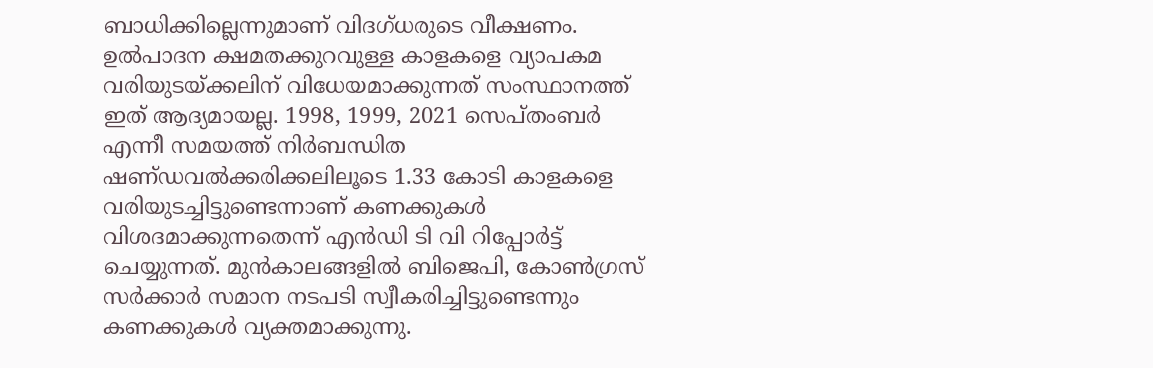ബാധിക്കില്ലെന്നുമാണ് വിദഗ്ധരുടെ വീക്ഷണം. ഉല്‍പാദന ക്ഷമതക്കുറവുള്ള കാളകളെ വ്യാപകമ വരിയുടയ്ക്കലിന് വിധേയമാക്കുന്നത് സംസ്ഥാനത്ത് ഇത് ആദ്യമായല്ല. 1998, 1999, 2021 സെപ്തംബര്‍ എന്നീ സമയത്ത് നിര്‍ബന്ധിത ഷണ്‌ഡവല്‍ക്കരിക്കലിലൂടെ 1.33 കോടി കാളകളെ വരിയുടച്ചിട്ടുണ്ടെന്നാണ് കണക്കുകള്‍ വിശദമാക്കുന്നതെന്ന് എന്‍ഡി ടി വി റിപ്പോര്‍ട്ട് ചെയ്യുന്നത്. മുന്‍കാലങ്ങളില്‍ ബിജെപി, കോണ്‍ഗ്രസ് സര്‍ക്കാര്‍ സമാന നടപടി സ്വീകരിച്ചിട്ടുണ്ടെന്നും കണക്കുകള്‍ വ്യക്തമാക്കുന്നു.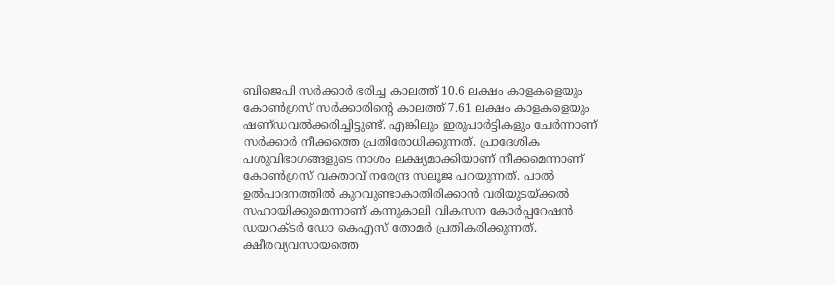ബിജെപി സര്‍ക്കാര്‍ ഭരിച്ച കാലത്ത് 10.6 ലക്ഷം കാളകളെയും കോണ്‍ഗ്രസ് സര്‍ക്കാരിന്‍റെ കാലത്ത് 7.61 ലക്ഷം കാളകളെയും ഷണ്‌ഡവല്‍ക്കരിച്ചിട്ടുണ്ട്. എങ്കിലും ഇരുപാര്‍ട്ടികളും ചേര്‍ന്നാണ് സര്‍ക്കാര്‍ നീക്കത്തെ പ്രതിരോധിക്കുന്നത്. പ്രാദേശിക പശുവിഭാഗങ്ങളുടെ നാശം ലക്ഷ്യമാക്കിയാണ് നീക്കമെന്നാണ് കോണ്‍ഗ്രസ് വക്താവ് നരേന്ദ്ര സലൂജ പറയുന്നത്. പാല്‍ ഉല്‍പാദനത്തില്‍ കുറവുണ്ടാകാതിരിക്കാന്‍ വരിയുടയ്ക്കല്‍ സഹായിക്കുമെന്നാണ് കന്നുകാലി വികസന കോര്‍പ്പറേഷന്‍ ഡയറക്ടര്‍ ഡോ കെഎസ് തോമര്‍ പ്രതികരിക്കുന്നത്. ക്ഷീരവ്യവസായത്തെ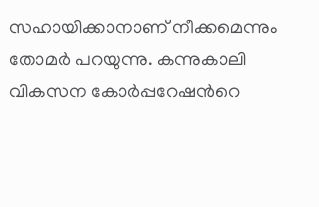സഹായിക്കാനാണ് നീക്കമെന്നും തോമര്‍ പറയുന്നു. കന്നുകാലി വികസന കോര്‍പ്പറേഷന്‍റെ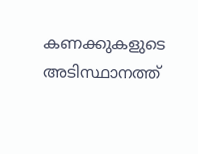കണക്കുകളുടെ അടിസ്ഥാനത്ത്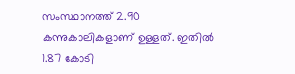സംസ്ഥാനത്ത് 2.90 കന്നുകാലികളാണ് ഉള്ളത്. ഇതില്‍ 1.87 കോടി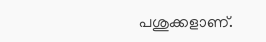പശുക്കളാണ്.